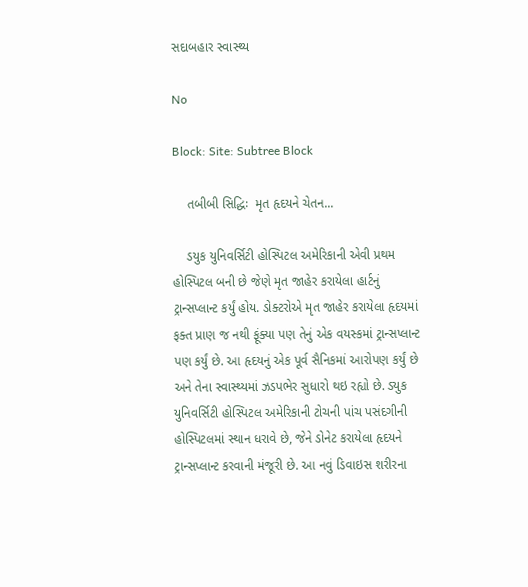સદાબહાર સ્વાસ્થ્ય

No

Block: Site: Subtree Block

    તબીબી સિદ્ધિઃ  મૃત હૃદયને ચેતન...

    ડયુક યુનિવર્સિટી હોસ્પિટલ અમેરિકાની એવી પ્રથમ હોસ્પિટલ બની છે જેણે મૃત જાહેર કરાયેલા હાર્ટનું ટ્રાન્સપ્લાન્ટ કર્યું હોય. ડોક્ટરોએ મૃત જાહેર કરાયેલા હૃદયમાં ફક્ત પ્રાણ જ નથી ફૂંક્યા પણ તેનું એક વયસ્કમાં ટ્રાન્સપ્લાન્ટ પણ કર્યું છે. આ હૃદયનું એક પૂર્વ સૈનિકમાં આરોપણ કર્યું છે અને તેના સ્વાસ્થ્યમાં ઝડપભેર સુધારો થઇ રહ્યો છે. ડ્યુક યુનિવર્સિટી હોસ્પિટલ અમેરિકાની ટોચની પાંચ પસંદગીની હોસ્પિટલમાં સ્થાન ધરાવે છે, જેને ડોનેટ કરાયેલા હૃદયને ટ્રાન્સપ્લાન્ટ કરવાની મંજૂરી છે. આ નવું ડિવાઇસ શરીરના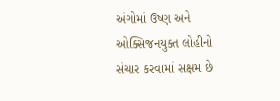અંગોમાં ઉષ્ણ અને ઓક્સિજનયુક્ત લોહીનો સંચાર કરવામાં સક્ષમ છે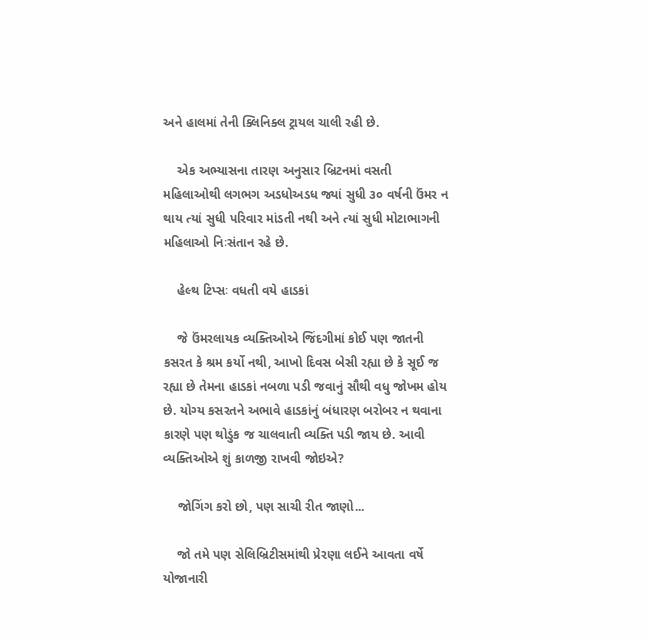અને હાલમાં તેની ક્લિનિક્લ ટ્રાયલ ચાલી રહી છે.

    એક અભ્યાસના તારણ અનુસાર બ્રિટનમાં વસતી મહિલાઓથી લગભગ અડધોઅડધ જ્યાં સુધી ૩૦ વર્ષની ઉંમર ન થાય ત્યાં સુધી પરિવાર માંડતી નથી અને ત્યાં સુધી મોટાભાગની મહિલાઓ નિઃસંતાન રહે છે.

    હેલ્થ ટિપ્સઃ વધતી વયે હાડકાં

    જે ઉંમરલાયક વ્યક્તિઓએ જિંદગીમાં કોઈ પણ જાતની કસરત કે શ્રમ કર્યો નથી, આખો દિવસ બેસી રહ્યા છે કે સૂઈ જ રહ્યા છે તેમના હાડકાં નબળા પડી જવાનું સૌથી વધુ જોખમ હોય છે. યોગ્ય કસરતને અભાવે હાડકાંનું બંધારણ બરોબર ન થવાના કારણે પણ થોડુંક જ ચાલવાતી વ્યક્તિ પડી જાય છે. આવી વ્યક્તિઓએ શું કાળજી રાખવી જોઇએ?

    જોગિંગ કરો છો, પણ સાચી રીત જાણો...

    જો તમે પણ સેલિબ્રિટીસમાંથી પ્રેરણા લઈને આવતા વર્ષે યોજાનારી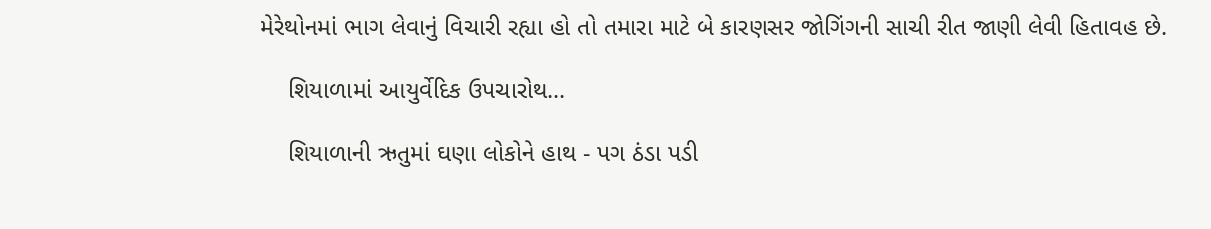મેરેથોનમાં ભાગ લેવાનું વિચારી રહ્યા હો તો તમારા માટે બે કારણસર જોગિંગની સાચી રીત જાણી લેવી હિતાવહ છે.

    શિયાળામાં આયુર્વેદિક ઉપચારોથ...

    શિયાળાની ઋતુમાં ઘણા લોકોને હાથ - પગ ઠંડા પડી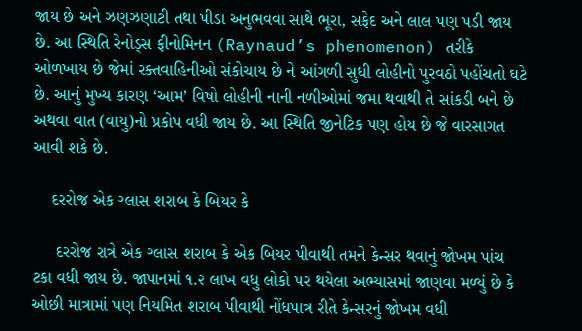જાય છે અને ઝણઝણાટી તથા પીડા અનુભવવા સાથે ભૂરા, સફેદ અને લાલ પણ પડી જાય છે. આ સ્થિતિ રેનોડ્સ ફીનોમિનન (Raynaud’s phenomenon) તરીકે ઓળખાય છે જેમાં રક્તવાહિનીઓ સંકોચાય છે ને આંગળી સુધી લોહીનો પુરવઠો પહોંચતો ઘટે છે. આનું મુખ્ય કારણ ‘આમ’ વિષો લોહીની નાની નળીઓમાં જમા થવાથી તે સાંકડી બને છે અથવા વાત (વાયુ)નો પ્રકોપ વધી જાય છે. આ સ્થિતિ જીનેટિક પણ હોય છે જે વારસાગત આવી શકે છે.

    દરરોજ એક ગ્લાસ શરાબ કે બિયર કે

     દરરોજ રાત્રે એક ગ્લાસ શરાબ કે એક બિયર પીવાથી તમને કેન્સર થવાનું જોખમ પાંચ ટકા વધી જાય છે. જાપાનમાં ૧.૨ લાખ વધુ લોકો પર થયેલા અભ્યાસમાં જાણવા મળ્યું છે કે ઓછી માત્રામાં પણ નિયમિત શરાબ પીવાથી નોંધપાત્ર રીતે કેન્સરનું જોખમ વધી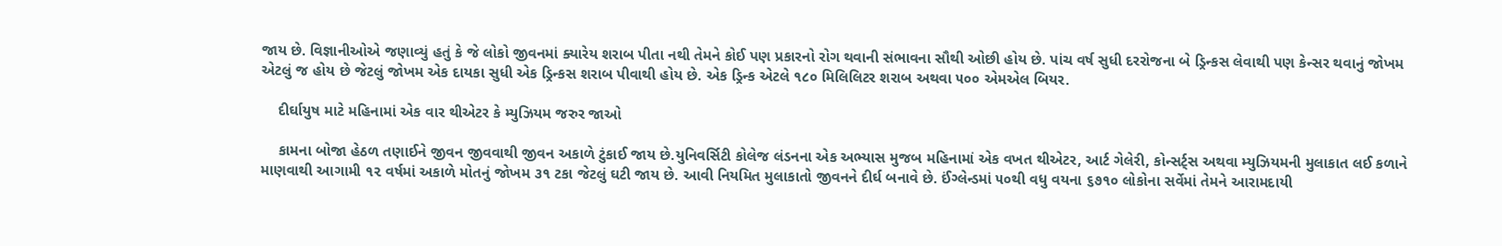જાય છે. વિજ્ઞાનીઓએ જણાવ્યું હતું કે જે લોકો જીવનમાં ક્યારેય શરાબ પીતા નથી તેમને કોઈ પણ પ્રકારનો રોગ થવાની સંભાવના સૌથી ઓછી હોય છે. પાંચ વર્ષ સુધી દરરોજના બે ડ્રિન્કસ લેવાથી પણ કેન્સર થવાનું જોખમ એટલું જ હોય છે જેટલું જોખમ એક દાયકા સુધી એક ડ્રિન્કસ શરાબ પીવાથી હોય છે. એક ડ્રિન્ક એટલે ૧૮૦ મિલિલિટર શરાબ અથવા ૫૦૦ એમએલ બિયર.

    દીર્ઘાયુષ માટે મહિનામાં એક વાર થીએટર કે મ્યુઝિયમ જરુર જાઓ

    કામના બોજા હેઠળ તણાઈને જીવન જીવવાથી જીવન અકાળે ટુંકાઈ જાય છે.યુનિવર્સિટી કોલેજ લંડનના એક અભ્યાસ મુજબ મહિનામાં એક વખત થીએટર, આર્ટ ગેલેરી, કોન્સર્ટ્સ અથવા મ્યુઝિયમની મુલાકાત લઈ કળાને માણવાથી આગામી ૧૨ વર્ષમાં અકાળે મોતનું જોખમ ૩૧ ટકા જેટલું ઘટી જાય છે. આવી નિયમિત મુલાકાતો જીવનને દીર્ઘ બનાવે છે. ઈંગ્લેન્ડમાં ૫૦થી વધુ વયના ૬૭૧૦ લોકોના સર્વેમાં તેમને આરામદાયી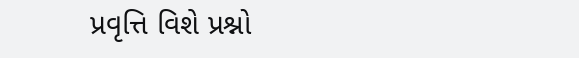પ્રવૃત્તિ વિશે પ્રશ્નો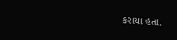કરાયા હતા.